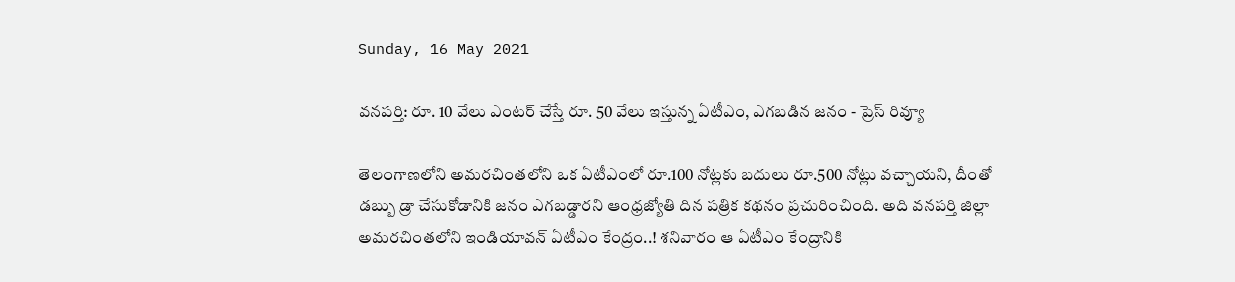Sunday, 16 May 2021

వనపర్తి: రూ. 10 వేలు ఎంటర్ చేస్తే రూ. 50 వేలు ఇస్తున్న ఏటీఎం, ఎగబడిన జనం - ప్రెస్ రివ్యూ

తెలంగాణలోని అమరచింతలోని ఒక ఏటీఎంలో రూ.100 నోట్లకు బదులు రూ.500 నోట్లు వచ్చాయని, దీంతో డబ్బు డ్రా చేసుకోడానికి జనం ఎగబడ్డారని ఆంధ్రజ్యోతి దిన పత్రిక కథనం ప్రచురించింది. అది వనపర్తి జిల్లా అమరచింతలోని ఇండియావన్‌ ఏటీఎం కేంద్రం..! శనివారం ఆ ఏటీఎం కేంద్రానికి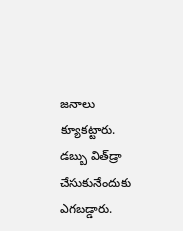జనాలు క్యూకట్టారు. డబ్బు విత్‌డ్రా చేసుకునేందుకు ఎగబడ్డారు.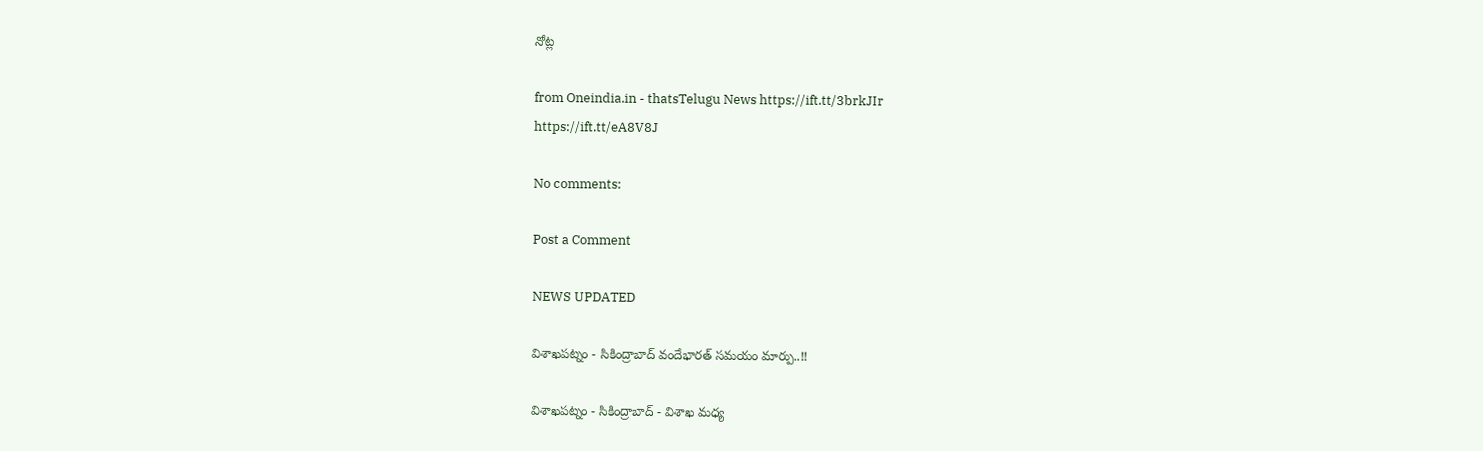నోట్ల

from Oneindia.in - thatsTelugu News https://ift.tt/3brkJIr
https://ift.tt/eA8V8J

No comments:

Post a Comment

NEWS UPDATED

విశాఖపట్నం - సికింద్రాబాద్ వందేభారత్ సమయం మార్పు..!!

విశాఖపట్నం - సికింద్రాబాద్ - విశాఖ మధ్య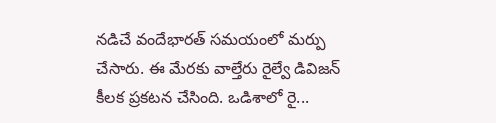నడిచే వందేభారత్ సమయంలో మర్పు చేసారు. ఈ మేరకు వాల్తేరు రైల్వే డివిజన్ కీలక ప్రకటన చేసింది. ఒడిశాలో రై...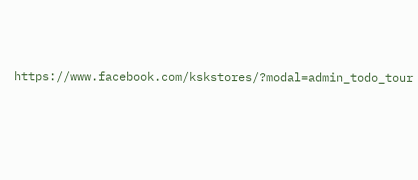https://www.facebook.com/kskstores/?modal=admin_todo_tour